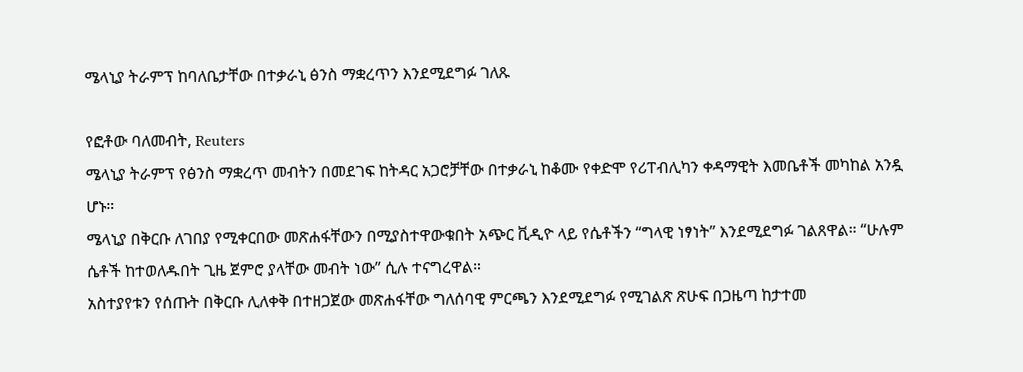ሜላኒያ ትራምፕ ከባለቤታቸው በተቃራኒ ፅንስ ማቋረጥን እንደሚደግፉ ገለጹ

የፎቶው ባለመብት, Reuters
ሜላኒያ ትራምፕ የፅንስ ማቋረጥ መብትን በመደገፍ ከትዳር አጋሮቻቸው በተቃራኒ ከቆሙ የቀድሞ የሪፐብሊካን ቀዳማዊት እመቤቶች መካከል አንዷ ሆኑ።
ሜላኒያ በቅርቡ ለገበያ የሚቀርበው መጽሐፋቸውን በሚያስተዋውቁበት አጭር ቪዲዮ ላይ የሴቶችን “ግላዊ ነፃነት” እንደሚደግፉ ገልጸዋል። “ሁሉም ሴቶች ከተወለዱበት ጊዜ ጀምሮ ያላቸው መብት ነው” ሲሉ ተናግረዋል።
አስተያየቱን የሰጡት በቅርቡ ሊለቀቅ በተዘጋጀው መጽሐፋቸው ግለሰባዊ ምርጫን እንደሚደግፉ የሚገልጽ ጽሁፍ በጋዜጣ ከታተመ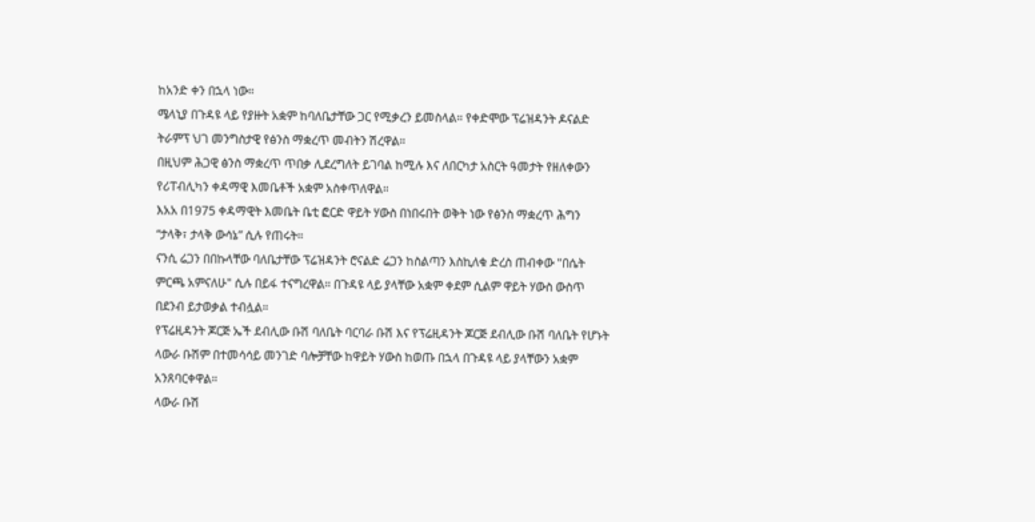ከአንድ ቀን በኋላ ነው።
ሜላኒያ በጉዳዩ ላይ የያዙት አቋም ከባለቤታቸው ጋር የሚቃረን ይመስላል። የቀድሞው ፕሬዝዳንት ዶናልድ ትራምፕ ህገ መንግስታዊ የፅንስ ማቋረጥ መብትን ሽረዋል።
በዚህም ሕጋዊ ፅንስ ማቋረጥ ጥበቃ ሊደረግለት ይገባል ከሚሉ እና ለበርካታ አስርት ዓመታት የዘለቀውን የሪፐብሊካን ቀዳማዊ እመቤቶች አቋም አስቀጥለዋል።
እአአ በ1975 ቀዳማዊት እመቤት ቤቲ ፎርድ ዋይት ሃውስ በነበሩበት ወቅት ነው የፅንስ ማቋረጥ ሕግን “ታላቅ፣ ታላቅ ውሳኔ” ሲሉ የጠሩት።
ናንሲ ሬጋን በበኩላቸው ባለቤታቸው ፕሬዝዳንት ሮናልድ ሬጋን ከስልጣን እስኪለቁ ድረስ ጠብቀው "በሴት ምርጫ አምናለሁ" ሲሉ በይፋ ተናግረዋል። በጉዳዩ ላይ ያላቸው አቋም ቀደም ሲልም ዋይት ሃውስ ውስጥ በደንብ ይታወቃል ተብሏል።
የፕሬዚዳንት ጆርጅ ኤች ደብሊው ቡሽ ባለቤት ባርባራ ቡሽ እና የፕሬዚዳንት ጆርጅ ደብሊው ቡሽ ባለቤት የሆኑት ላውራ ቡሽም በተመሳሳይ መንገድ ባሎቻቸው ከዋይት ሃውስ ከወጡ በኋላ በጉዳዩ ላይ ያላቸውን አቋም አንጸባርቀዋል።
ላውራ ቡሽ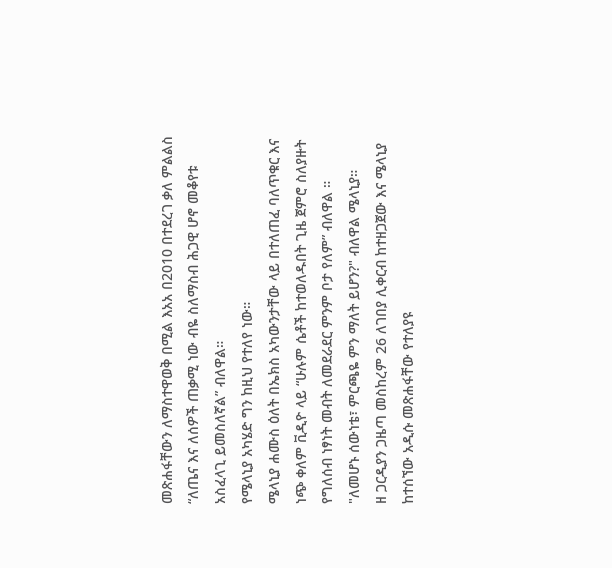መጽሐፋቸውን ለማስተዋወቅ በሚል እአአ በ2010 በተደረገ ቃለ ምልልስ “ለጤና እና ለሰዎች ጠቃሚ ነው ብዬ ስለማስብ ሕጋዊ ሆኖ መቆየቱ አስፈላጊ ይመስለኛል” ብለዋል።
የሜላኒያ አካሄድ ግን ከዚህ የተለየ ነው።
ሜላኒያ ሐሙስ ዕለት በኤክስ አካውንታቸው ላይ በተለጠፈ ባለጥቁር እና ነጭ ቀለም ቪዲዮ ላይ “ሁሉም ሴቶች ከተወለዱበት ጊዜ ጀምሮ ስለያዙት የግለሰብ ነፃነት መብት ለመደራደር ምንም ቦታ የለም” ብለዋል ።
"ለመሆኑ ሰውነቴ፣ ምርጫዬ ምን ማለት ይሆን?" ብለዋል ሜላኒያ።
ዘ ጋርዲያን ጋዜጣ መስከረም 26 ለገበያ ሊቀርብ ከተዘጋጀው እና ሜላኒያ ከተሰኘው አዲሱ መጽሐፋቸው የተለያዩ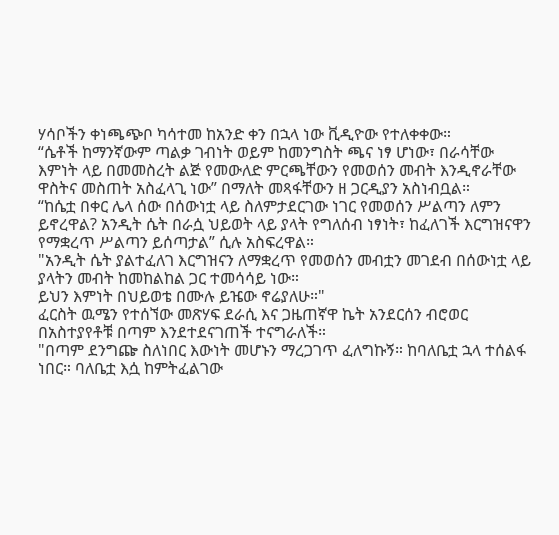ሃሳቦችን ቀነጫጭቦ ካሳተመ ከአንድ ቀን በኋላ ነው ቪዲዮው የተለቀቀው።
“ሴቶች ከማንኛውም ጣልቃ ገብነት ወይም ከመንግስት ጫና ነፃ ሆነው፣ በራሳቸው እምነት ላይ በመመስረት ልጅ የመውለድ ምርጫቸውን የመወሰን መብት እንዲኖራቸው ዋስትና መስጠት አስፈላጊ ነው” በማለት መጻፋቸውን ዘ ጋርዲያን አስነብቧል።
“ከሴቷ በቀር ሌላ ሰው በሰውነቷ ላይ ስለምታደርገው ነገር የመወሰን ሥልጣን ለምን ይኖረዋል? አንዲት ሴት በራሷ ህይወት ላይ ያላት የግለሰብ ነፃነት፣ ከፈለገች እርግዝናዋን የማቋረጥ ሥልጣን ይሰጣታል” ሲሉ አስፍረዋል።
"አንዲት ሴት ያልተፈለገ እርግዝናን ለማቋረጥ የመወሰን መብቷን መገደብ በሰውነቷ ላይ ያላትን መብት ከመከልከል ጋር ተመሳሳይ ነው።
ይህን እምነት በህይወቴ በሙሉ ይዤው ኖሬያለሁ።"
ፈርስት ዉሜን የተሰኘው መጽሃፍ ደራሲ እና ጋዜጠኛዋ ኬት አንደርሰን ብሮወር በአስተያየቶቹ በጣም እንደተደናገጠች ተናግራለች።
"በጣም ደንግጬ ስለነበር እውነት መሆኑን ማረጋገጥ ፈለግኩኝ። ከባለቤቷ ኋላ ተሰልፋ ነበር። ባለቤቷ እሷ ከምትፈልገው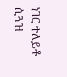ነገር ተለይቶ ሲጓዝ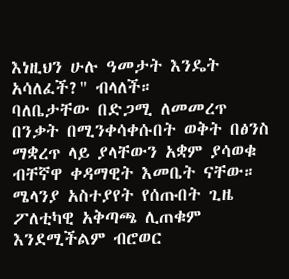እነዚህን ሁሉ ዓመታት እንዴት አሳለፈች?" ብላለች።
ባለቤታቸው በድጋሚ ለመመረጥ በንቃት በሚንቀሳቀሱበት ወቅት በፅንስ ማቋረጥ ላይ ያላቸውን አቋም ያሳወቁ ብቸኛዋ ቀዳማዊት እመቤት ናቸው።
ሜላንያ አስተያየት የሰጡበት ጊዜ ፖለቲካዊ አቅጣጫ ሊጠቁም እንደሚችልም ብሮወር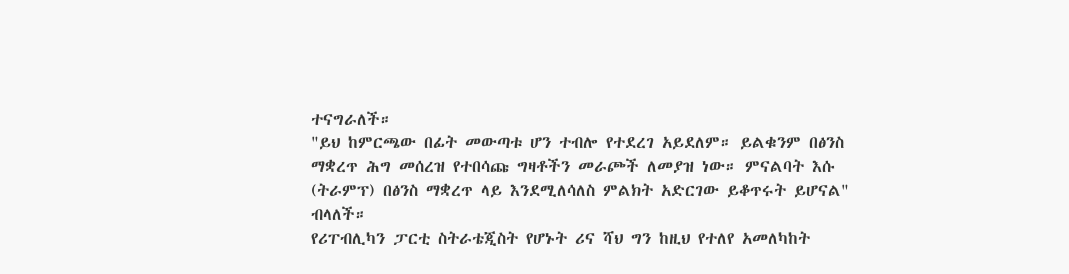ተናግራለች።
"ይህ ከምርጫው በፊት መውጣቱ ሆን ተብሎ የተደረገ አይደለም። ይልቁንም በፅንስ ማቋረጥ ሕግ መሰረዝ የተበሳጩ ግዛቶችን መራጮች ለመያዝ ነው። ምናልባት እሱ (ትራምፕ) በፅንስ ማቋረጥ ላይ እንደሚለሳለስ ምልክት አድርገው ይቆጥሩት ይሆናል" ብላለች።
የሪፐብሊካን ፓርቲ ስትራቴጂስት የሆኑት ሪና ሻህ ግን ከዚህ የተለየ አመለካከት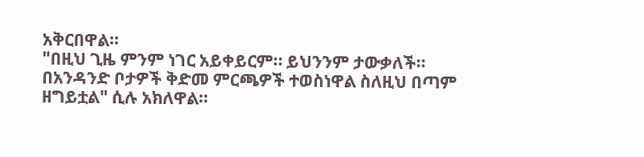አቅርበዋል።
"በዚህ ጊዜ ምንም ነገር አይቀይርም። ይህንንም ታውቃለች። በአንዳንድ ቦታዎች ቅድመ ምርጫዎች ተወስነዋል ስለዚህ በጣም ዘግይቷል" ሲሉ አክለዋል።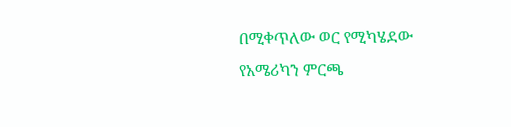በሚቀጥለው ወር የሚካሄደው የአሜሪካን ምርጫ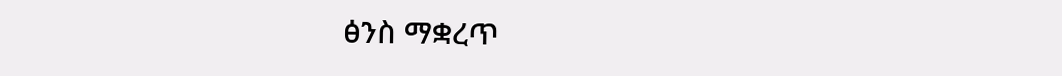ፅንስ ማቋረጥ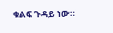ቁልፍ ጉዳይ ነው።